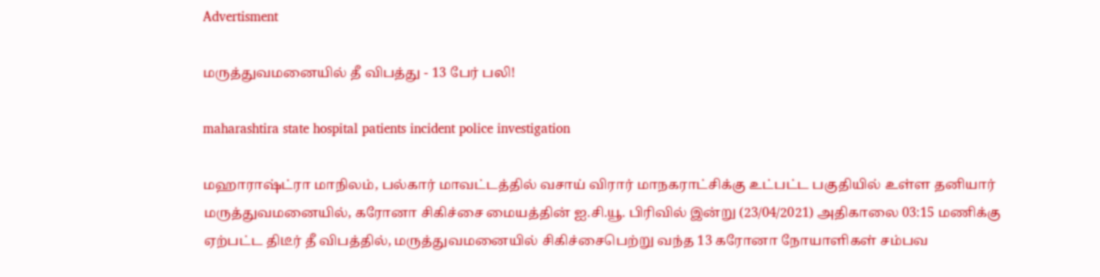Advertisment

மருத்துவமனையில் தீ விபத்து - 13 பேர் பலி!

maharashtira state hospital patients incident police investigation

மஹாராஷ்ட்ரா மாநிலம், பல்கார் மாவட்டத்தில் வசாய் விரார் மாநகராட்சிக்கு உட்பட்ட பகுதியில் உள்ள தனியார் மருத்துவமனையில், கரோனா சிகிச்சை மையத்தின் ஐ.சி.யூ. பிரிவில் இன்று (23/04/2021) அதிகாலை 03:15 மணிக்கு ஏற்பட்ட திடீர் தீ விபத்தில், மருத்துவமனையில் சிகிச்சைபெற்று வந்த 13 கரோனா நோயாளிகள் சம்பவ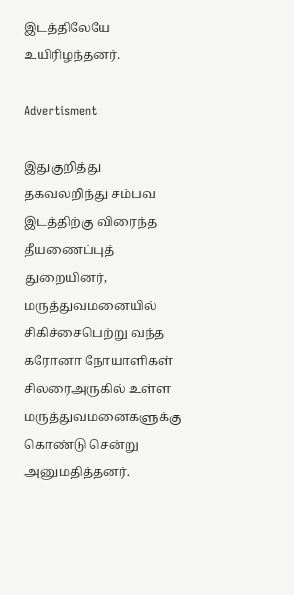இடத்திலேயே உயிரிழந்தனர்.

Advertisment

இதுகுறித்து தகவலறிந்து சம்பவ இடத்திற்கு விரைந்த தீயணைப்புத் துறையினர், மருத்துவமனையில் சிகிச்சைபெற்று வந்த கரோனா நோயாளிகள் சிலரைஅருகில் உள்ள மருத்துவமனைகளுக்கு கொண்டு சென்று அனுமதித்தனர்.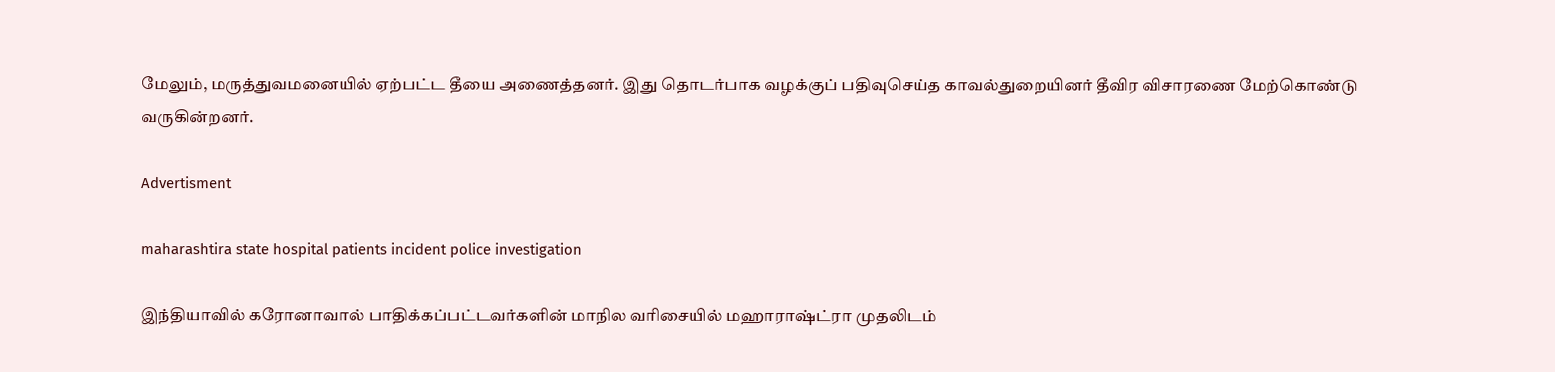மேலும், மருத்துவமனையில் ஏற்பட்ட தீயை அணைத்தனர். இது தொடர்பாக வழக்குப் பதிவுசெய்த காவல்துறையினர் தீவிர விசாரணை மேற்கொண்டு வருகின்றனர்.

Advertisment

maharashtira state hospital patients incident police investigation

இந்தியாவில் கரோனாவால் பாதிக்கப்பட்டவர்களின் மாநில வரிசையில் மஹாராஷ்ட்ரா முதலிடம்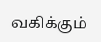வகிக்கும்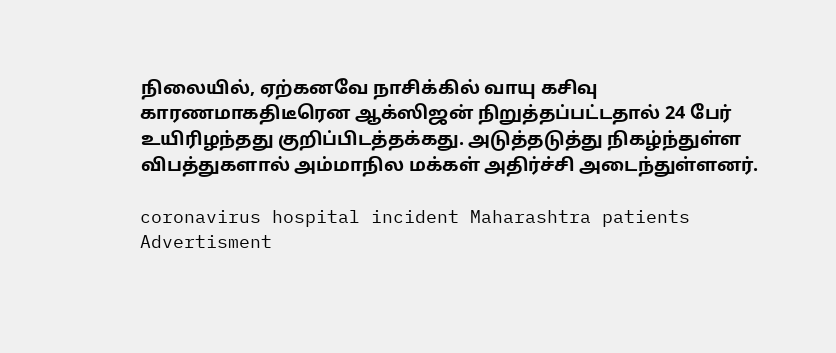நிலையில், ஏற்கனவே நாசிக்கில் வாயு கசிவு காரணமாகதிடீரென ஆக்ஸிஜன் நிறுத்தப்பட்டதால் 24 பேர் உயிரிழந்தது குறிப்பிடத்தக்கது. அடுத்தடுத்து நிகழ்ந்துள்ள விபத்துகளால் அம்மாநில மக்கள் அதிர்ச்சி அடைந்துள்ளனர்.

coronavirus hospital incident Maharashtra patients
Advertisment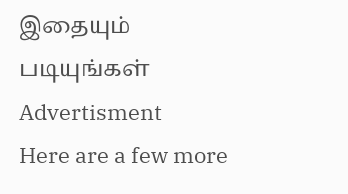இதையும் படியுங்கள்
Advertisment
Here are a few more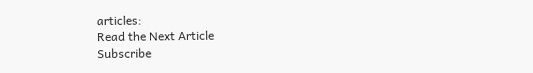articles:
Read the Next Article
Subscribe